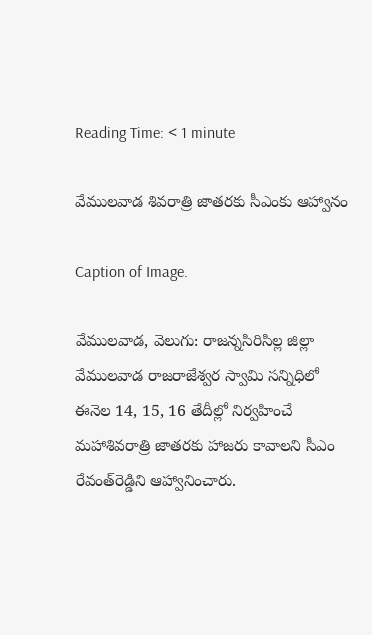Reading Time: < 1 minute

వేములవాడ శివరాత్రి జాతరకు సీఎంకు ఆహ్వానం

Caption of Image.

వేములవాడ, వెలుగు: రాజన్నసిరిసిల్ల జిల్లా వేములవాడ రాజరాజేశ్వర స్వామి సన్నిధిలో ఈనెల 14, 15, 16 తేదీల్లో నిర్వహించే మహాశివరాత్రి జాతరకు హాజరు కావాలని సీఎం రేవంత్‌‌‌‌రెడ్డిని ఆహ్వానించారు.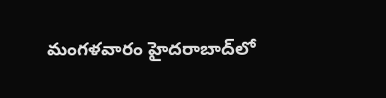మంగళవారం హైదరాబాద్‌‌‌‌లో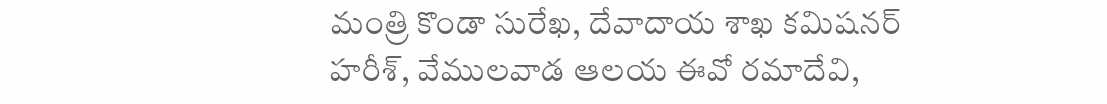మంత్రి కొండా సురేఖ, దేవాదాయ శాఖ కమిషనర్‌‌‌‌‌‌‌‌ హరీశ్‌‌‌‌, వేములవాడ ఆలయ ఈవో రమాదేవి,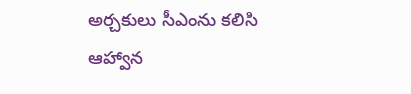అర్చకులు సీఎంను కలిసి ఆహ్వాన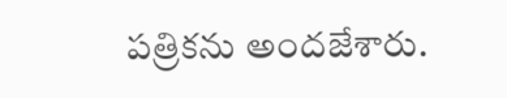పత్రికను అందజేశారు.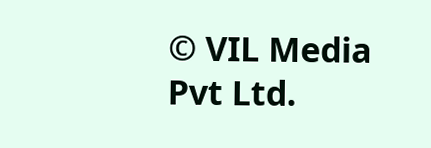© VIL Media Pvt Ltd.